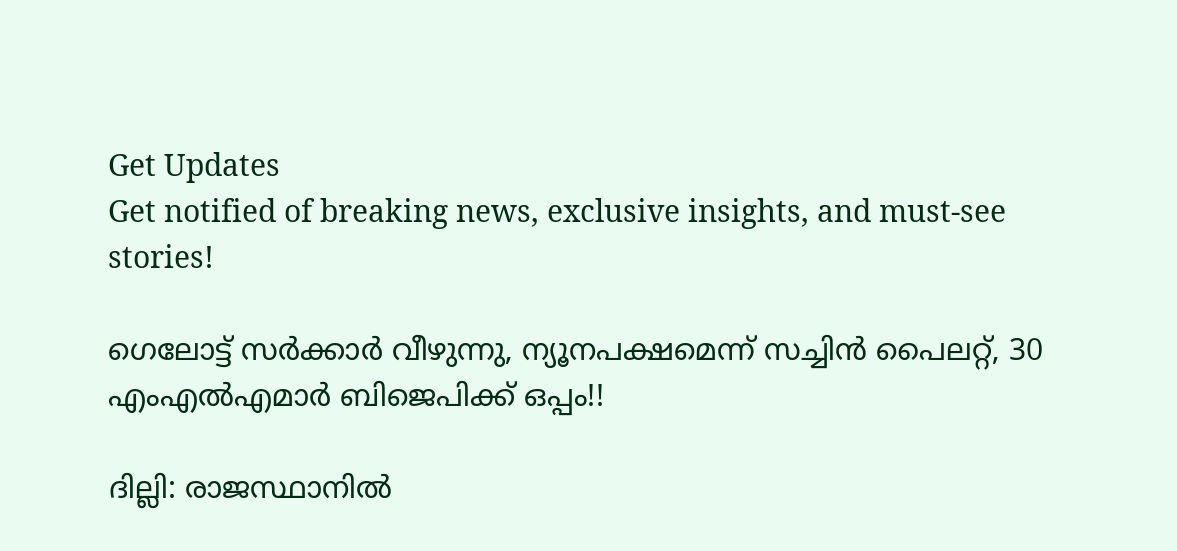Get Updates
Get notified of breaking news, exclusive insights, and must-see stories!

ഗെലോട്ട് സര്‍ക്കാര്‍ വീഴുന്നു, ന്യൂനപക്ഷമെന്ന് സച്ചിന്‍ പൈലറ്റ്, 30 എംഎല്‍എമാര്‍ ബിജെപിക്ക് ഒപ്പം!!

ദില്ലി: രാജസ്ഥാനില്‍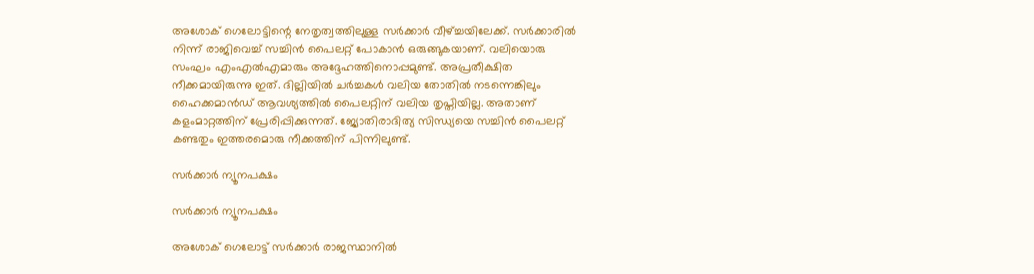അശോക് ഗെലോട്ടിന്റെ നേതൃത്വത്തിലുള്ള സര്‍ക്കാര്‍ വീഴ്ച്ചയിലേക്ക്. സര്‍ക്കാരില്‍ നിന്ന് രാജിവെച്ച് സച്ചിന്‍ പൈലറ്റ് പോകാന്‍ ഒരുങ്ങുകയാണ്. വലിയൊരു സംഘം എംഎല്‍എമാരും അദ്ദേഹത്തിനൊപ്പമുണ്ട്. അപ്രതീക്ഷിത നീക്കമായിരുന്നു ഇത്. ദില്ലിയില്‍ ചര്‍ച്ചകള്‍ വലിയ തോതില്‍ നടന്നെങ്കിലും ഹൈക്കമാന്‍ഡ് ആവശ്യത്തില്‍ പൈലറ്റിന് വലിയ തൃപ്തിയില്ല. അതാണ് കളംമാറ്റത്തിന് പ്രേരിപ്പിക്കുന്നത്. ജ്യോതിരാദിത്യ സിന്ധ്യയെ സച്ചിന്‍ പൈലറ്റ് കണ്ടതും ഇത്തരമൊരു നീക്കത്തിന് പിന്നിലുണ്ട്.

സര്‍ക്കാര്‍ ന്യൂനപക്ഷം

സര്‍ക്കാര്‍ ന്യൂനപക്ഷം

അശോക് ഗെലോട്ട് സര്‍ക്കാര്‍ രാജസ്ഥാനില്‍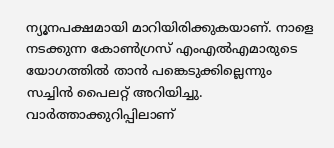ന്യൂനപക്ഷമായി മാറിയിരിക്കുകയാണ്. നാളെ നടക്കുന്ന കോണ്‍ഗ്രസ് എംഎല്‍എമാരുടെ യോഗത്തില്‍ താന്‍ പങ്കെടുക്കില്ലെന്നും സച്ചിന്‍ പൈലറ്റ് അറിയിച്ചു. വാര്‍ത്താക്കുറിപ്പിലാണ്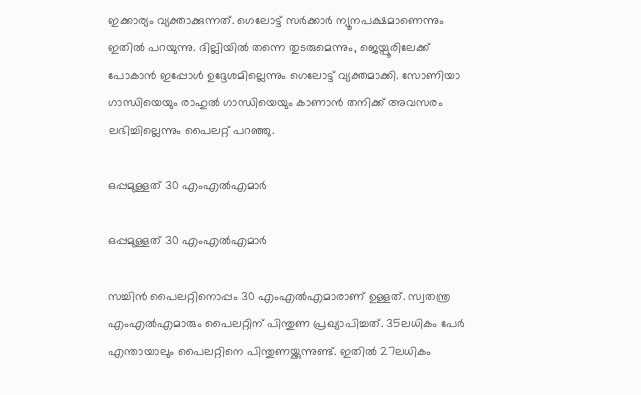ഇക്കാര്യം വ്യക്താക്കുന്നത്. ഗെലോട്ട് സര്‍ക്കാര്‍ ന്യൂനപക്ഷമാണെന്നും ഇതില്‍ പറയുന്നു. ദില്ലിയില്‍ തന്നെ തുടരുമെന്നും, ജെയ്പൂരിലേക്ക് പോകാന്‍ ഇപ്പോള്‍ ഉദ്ദേശമില്ലെന്നും ഗെലോട്ട് വ്യക്തമാക്കി. സോണിയാ ഗാന്ധിയെയും രാഹുല്‍ ഗാന്ധിയെയും കാണാന്‍ തനിക്ക് അവസരം ലഭിച്ചില്ലെന്നും പൈലറ്റ് പറഞ്ഞു.

ഒപ്പമുള്ളത് 30 എംഎല്‍എമാര്‍

ഒപ്പമുള്ളത് 30 എംഎല്‍എമാര്‍

സച്ചിന്‍ പൈലറ്റിനൊപ്പം 30 എംഎല്‍എമാരാണ് ഉള്ളത്. സ്വതന്ത്ര എംഎല്‍എമാരും പൈലറ്റിന് പിന്തുണ പ്രഖ്യാപിച്ചത്. 35ലധികം പേര്‍ എന്തായാലും പൈലറ്റിനെ പിന്തുണയ്ക്കുന്നുണ്ട്. ഇതില്‍ 27ലധികം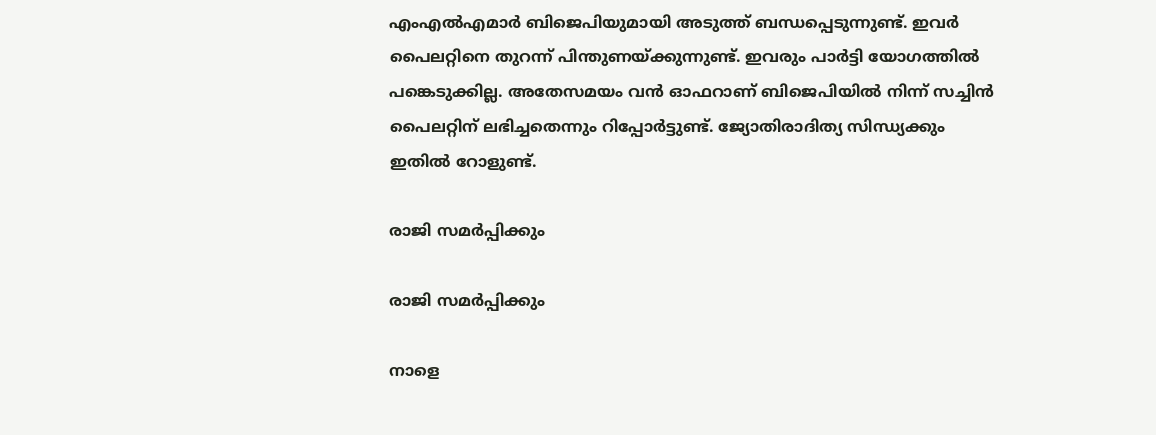എംഎല്‍എമാര്‍ ബിജെപിയുമായി അടുത്ത് ബന്ധപ്പെടുന്നുണ്ട്. ഇവര്‍ പൈലറ്റിനെ തുറന്ന് പിന്തുണയ്ക്കുന്നുണ്ട്. ഇവരും പാര്‍ട്ടി യോഗത്തില്‍ പങ്കെടുക്കില്ല. അതേസമയം വന്‍ ഓഫറാണ് ബിജെപിയില്‍ നിന്ന് സച്ചിന്‍ പൈലറ്റിന് ലഭിച്ചതെന്നും റിപ്പോര്‍ട്ടുണ്ട്. ജ്യോതിരാദിത്യ സിന്ധ്യക്കും ഇതില്‍ റോളുണ്ട്.

രാജി സമര്‍പ്പിക്കും

രാജി സമര്‍പ്പിക്കും

നാളെ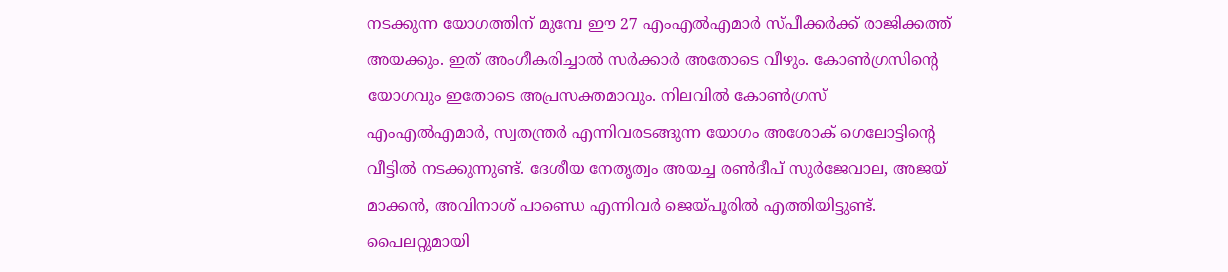നടക്കുന്ന യോഗത്തിന് മുമ്പേ ഈ 27 എംഎല്‍എമാര്‍ സ്പീക്കര്‍ക്ക് രാജിക്കത്ത് അയക്കും. ഇത് അംഗീകരിച്ചാല്‍ സര്‍ക്കാര്‍ അതോടെ വീഴും. കോണ്‍ഗ്രസിന്റെ യോഗവും ഇതോടെ അപ്രസക്തമാവും. നിലവില്‍ കോണ്‍ഗ്രസ് എംഎല്‍എമാര്‍, സ്വതന്ത്രര്‍ എന്നിവരടങ്ങുന്ന യോഗം അശോക് ഗെലോട്ടിന്റെ വീട്ടില്‍ നടക്കുന്നുണ്ട്. ദേശീയ നേതൃത്വം അയച്ച രണ്‍ദീപ് സുര്‍ജേവാല, അജയ് മാക്കന്‍, അവിനാശ് പാണ്ഡെ എന്നിവര്‍ ജെയ്പൂരില്‍ എത്തിയിട്ടുണ്ട്. പൈലറ്റുമായി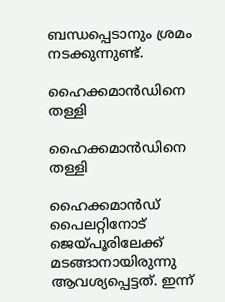ബന്ധപ്പെടാനും ശ്രമം നടക്കുന്നുണ്ട്.

ഹൈക്കമാന്‍ഡിനെ തള്ളി

ഹൈക്കമാന്‍ഡിനെ തള്ളി

ഹൈക്കമാന്‍ഡ് പൈലറ്റിനോട് ജെയ്പൂരിലേക്ക് മടങ്ങാനായിരുന്നു ആവശ്യപ്പെട്ടത്. ഇന്ന്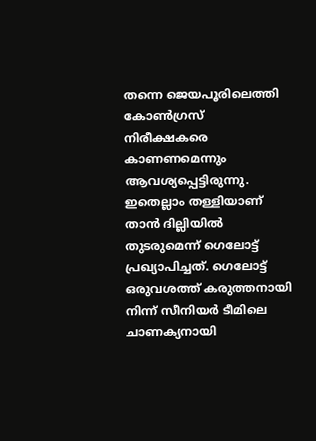തന്നെ ജെയപൂരിലെത്തി കോണ്‍ഗ്രസ് നിരീക്ഷകരെ കാണണമെന്നും ആവശ്യപ്പെട്ടിരുന്നു. ഇതെല്ലാം തള്ളിയാണ് താന്‍ ദില്ലിയില്‍ തുടരുമെന്ന് ഗെലോട്ട് പ്രഖ്യാപിച്ചത്. ഗെലോട്ട് ഒരുവശത്ത് കരുത്തനായി നിന്ന് സീനിയര്‍ ടീമിലെ ചാണക്യനായി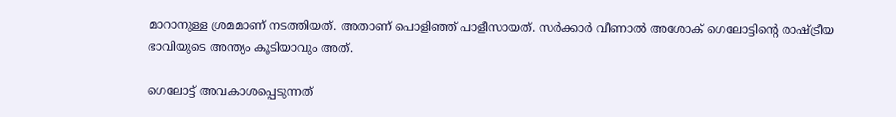മാറാനുള്ള ശ്രമമാണ് നടത്തിയത്. അതാണ് പൊളിഞ്ഞ് പാളീസായത്. സര്‍ക്കാര്‍ വീണാല്‍ അശോക് ഗെലോട്ടിന്റെ രാഷ്ട്രീയ ഭാവിയുടെ അന്ത്യം കൂടിയാവും അത്.

ഗെലോട്ട് അവകാശപ്പെടുന്നത്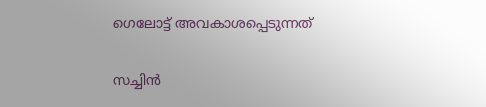ഗെലോട്ട് അവകാശപ്പെടുന്നത്

സച്ചിന്‍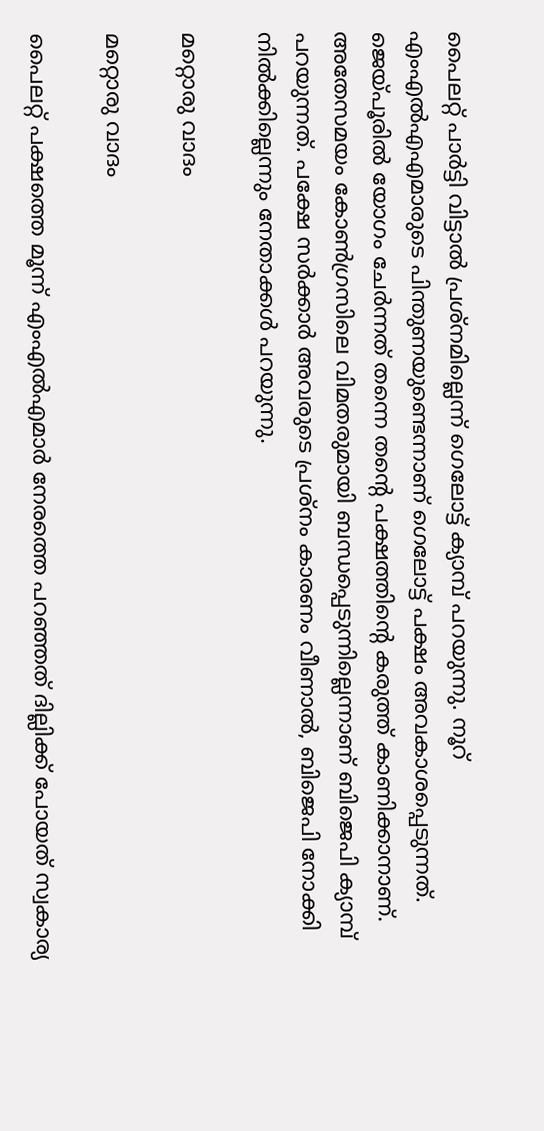പൈലറ്റ് പാര്‍ട്ടി വിട്ടാല്‍ പ്രശ്‌നമില്ലെന്ന് ഗെലോട്ട് ക്യാമ്പ് പറയുന്നു. നൂറ് എംഎല്‍എഎമാരുടെ പിന്തുണയുണ്ടെന്നാണ് ഗെലോട്ട് പക്ഷം അവകാശപ്പെടുന്നത്. ജെയ്പൂരില്‍ യോഗം ചേര്‍ന്നത് തന്നെ തന്റെ പക്ഷത്തിന്റെ കരുത്ത് കാണിക്കാനാണ്. അതേസമയം കോണ്‍ഗ്രസിലെ വിമതരുമായി ബന്ധപ്പെടുന്നില്ലെന്നാണ് ബിജെപി ക്യാമ്പ് പറയുന്നത്. പക്ഷേ സര്‍ക്കാര്‍ അവരുടെ പ്രശ്‌നം കാരണം വീണാല്‍, ബിജെപി നോക്കി നില്‍ക്കില്ലെന്നും നേതാക്കള്‍ പറയുന്നു.

മറ്റൊരു വാദം

മറ്റൊരു വാദം

പൈലറ്റ് പക്ഷത്തെ മൂന്ന് എംഎല്‍എമാര്‍ നേരത്തെ പറഞ്ഞത് ദില്ലിക്ക് പോയത് സ്വകാര്യ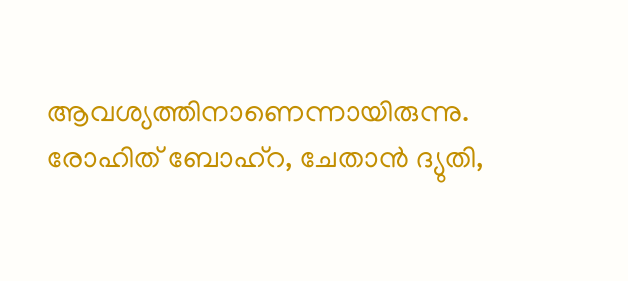ആവശ്യത്തിനാണെന്നായിരുന്നു. രോഹിത് ബോഹ്‌റ, ചേതാന്‍ ദ്യുതി,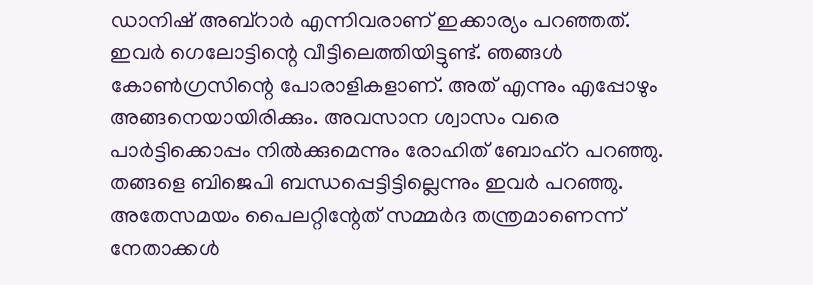ഡാനിഷ് അബ്‌റാര്‍ എന്നിവരാണ് ഇക്കാര്യം പറഞ്ഞത്. ഇവര്‍ ഗെലോട്ടിന്റെ വീട്ടിലെത്തിയിട്ടുണ്ട്. ഞങ്ങള്‍ കോണ്‍ഗ്രസിന്റെ പോരാളികളാണ്. അത് എന്നും എപ്പോഴും അങ്ങനെയായിരിക്കും. അവസാന ശ്വാസം വരെ പാര്‍ട്ടിക്കൊപ്പം നില്‍ക്കുമെന്നും രോഹിത് ബോഹ്‌റ പറഞ്ഞു. തങ്ങളെ ബിജെപി ബന്ധപ്പെട്ടിട്ടില്ലെന്നും ഇവര്‍ പറഞ്ഞു. അതേസമയം പൈലറ്റിന്റേത് സമ്മര്‍ദ തന്ത്രമാണെന്ന് നേതാക്കള്‍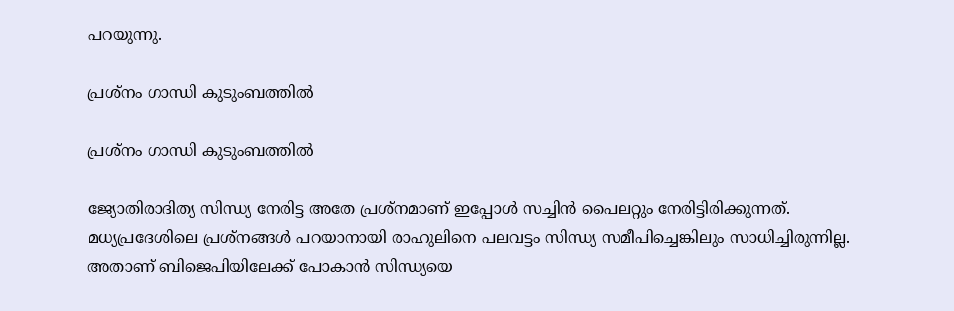പറയുന്നു.

പ്രശ്‌നം ഗാന്ധി കുടുംബത്തില്‍

പ്രശ്‌നം ഗാന്ധി കുടുംബത്തില്‍

ജ്യോതിരാദിത്യ സിന്ധ്യ നേരിട്ട അതേ പ്രശ്‌നമാണ് ഇപ്പോള്‍ സച്ചിന്‍ പൈലറ്റും നേരിട്ടിരിക്കുന്നത്. മധ്യപ്രദേശിലെ പ്രശ്‌നങ്ങള്‍ പറയാനായി രാഹുലിനെ പലവട്ടം സിന്ധ്യ സമീപിച്ചെങ്കിലും സാധിച്ചിരുന്നില്ല. അതാണ് ബിജെപിയിലേക്ക് പോകാന്‍ സിന്ധ്യയെ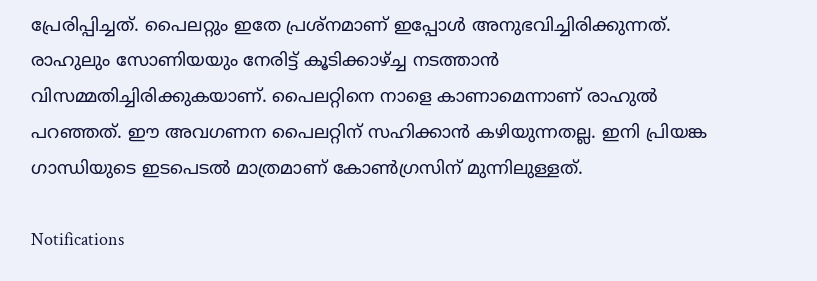പ്രേരിപ്പിച്ചത്. പൈലറ്റും ഇതേ പ്രശ്‌നമാണ് ഇപ്പോള്‍ അനുഭവിച്ചിരിക്കുന്നത്. രാഹുലും സോണിയയും നേരിട്ട് കൂടിക്കാഴ്ച്ച നടത്താന്‍ വിസമ്മതിച്ചിരിക്കുകയാണ്. പൈലറ്റിനെ നാളെ കാണാമെന്നാണ് രാഹുല്‍ പറഞ്ഞത്. ഈ അവഗണന പൈലറ്റിന് സഹിക്കാന്‍ കഴിയുന്നതല്ല. ഇനി പ്രിയങ്ക ഗാന്ധിയുടെ ഇടപെടല്‍ മാത്രമാണ് കോണ്‍ഗ്രസിന് മുന്നിലുള്ളത്.

Notifications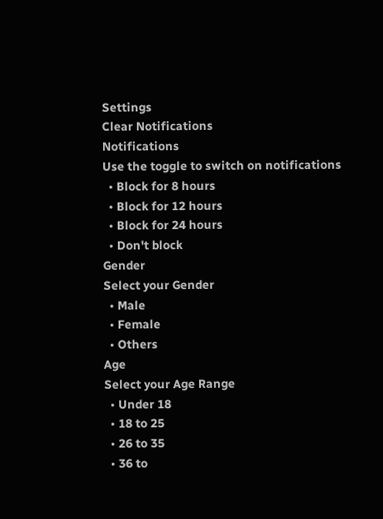Settings
Clear Notifications
Notifications
Use the toggle to switch on notifications
  • Block for 8 hours
  • Block for 12 hours
  • Block for 24 hours
  • Don't block
Gender
Select your Gender
  • Male
  • Female
  • Others
Age
Select your Age Range
  • Under 18
  • 18 to 25
  • 26 to 35
  • 36 to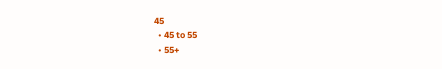45
  • 45 to 55
  • 55+